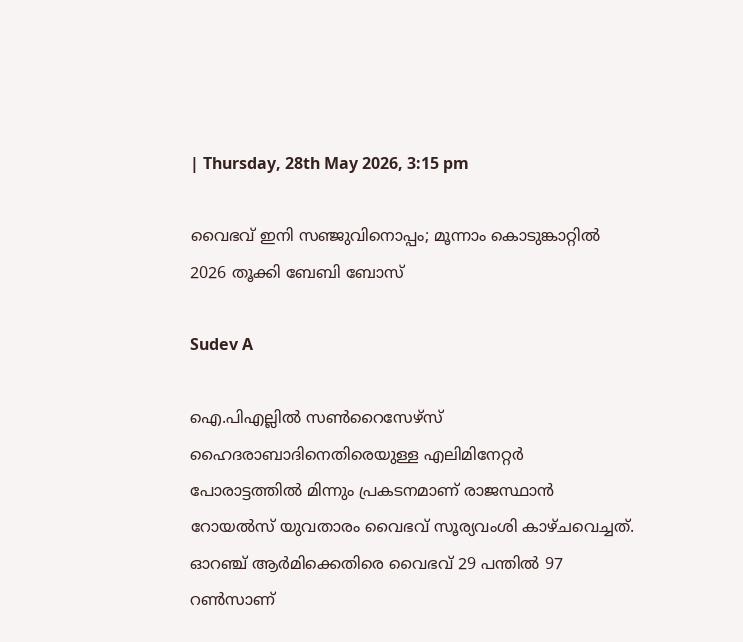| Thursday, 28th May 2026, 3:15 pm

വൈഭവ് ഇനി സഞ്ജുവിനൊപ്പം; മൂന്നാം കൊടുങ്കാറ്റിൽ 2026 തൂക്കി ബേബി ബോസ്

Sudev A

ഐ.പിഎല്ലില്‍ സണ്‍റൈസേഴ്‌സ് ഹൈദരാബാദിനെതിരെയുള്ള എലിമിനേറ്റര്‍ പോരാട്ടത്തില്‍ മിന്നും പ്രകടനമാണ് രാജസ്ഥാന്‍ റോയല്‍സ് യുവതാരം വൈഭവ് സൂര്യവംശി കാഴ്ചവെച്ചത്. ഓറഞ്ച് ആര്‍മിക്കെതിരെ വൈഭവ് 29 പന്തില്‍ 97 റണ്‍സാണ്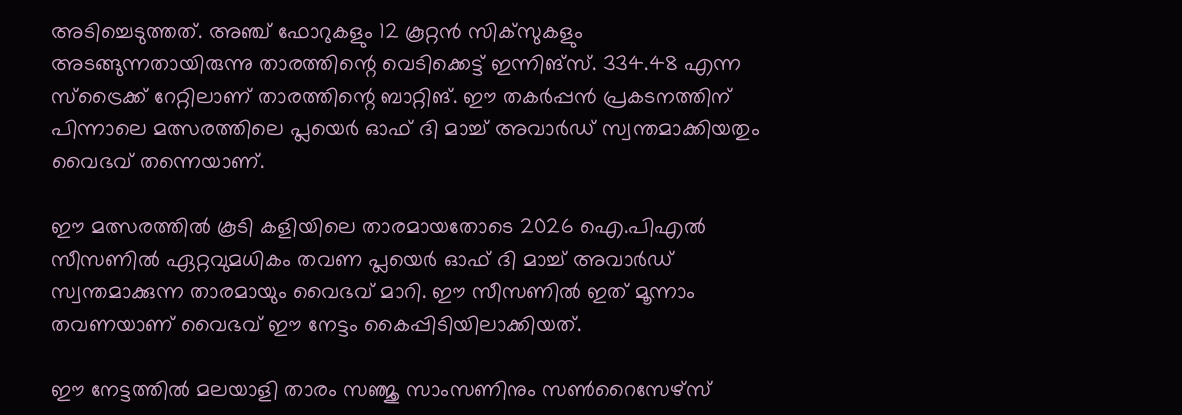അടിച്ചെടുത്തത്. അഞ്ച് ഫോറുകളും 12 കൂറ്റന്‍ സിക്‌സുകളും അടങ്ങുന്നതായിരുന്നു താരത്തിന്റെ വെടിക്കെട്ട് ഇന്നിങ്സ്. 334.48 എന്ന സ്ട്രൈക്ക് റേറ്റിലാണ് താരത്തിന്റെ ബാറ്റിങ്. ഈ തകര്‍പ്പന്‍ പ്രകടനത്തിന് പിന്നാലെ മത്സരത്തിലെ പ്ലയെര്‍ ഓഫ് ദി മാച്ച് അവാര്‍ഡ് സ്വന്തമാക്കിയതും വൈഭവ് തന്നെയാണ്.

ഈ മത്സരത്തില്‍ കൂടി കളിയിലെ താരമായതോടെ 2026 ഐ.പിഎല്‍ സീസണില്‍ ഏറ്റവുമധികം തവണ പ്ലയെര്‍ ഓഫ് ദി മാച്ച് അവാര്‍ഡ് സ്വന്തമാക്കുന്ന താരമായും വൈഭവ് മാറി. ഈ സീസണില്‍ ഇത് മൂന്നാം തവണയാണ് വൈഭവ് ഈ നേട്ടം കൈപ്പിടിയിലാക്കിയത്.

ഈ നേട്ടത്തില്‍ മലയാളി താരം സഞ്ജു സാംസണിനും സണ്‍റൈസേഴ്സ്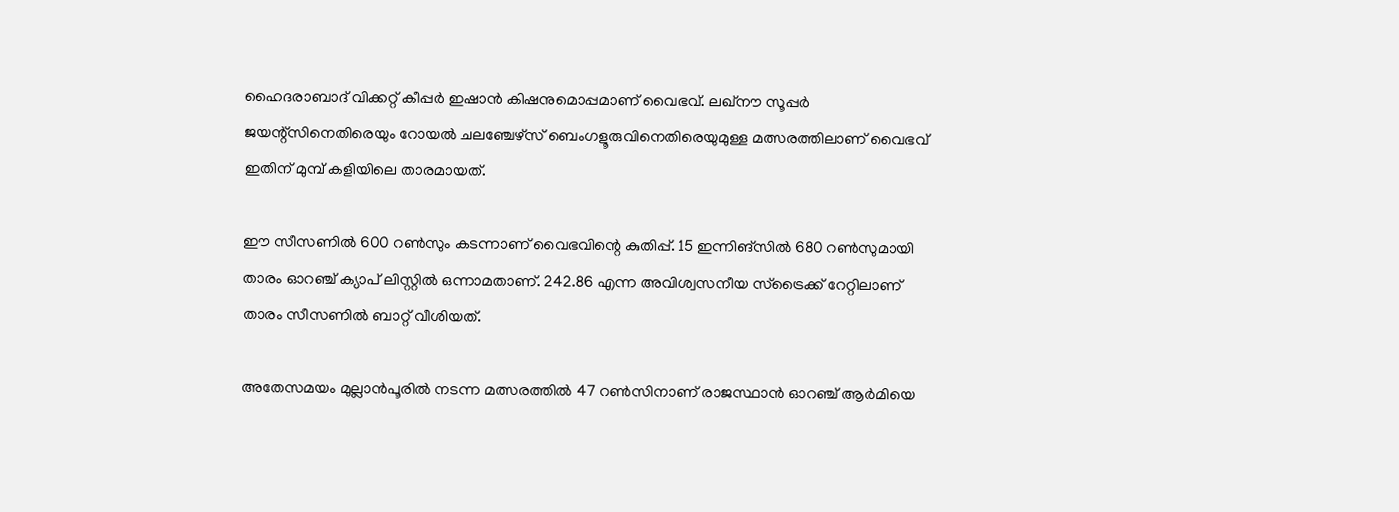ഹൈദരാബാദ് വിക്കറ്റ് കീപ്പര്‍ ഇഷാന്‍ കിഷനുമൊപ്പമാണ് വൈഭവ്. ലഖ്നൗ സൂപ്പര്‍ ജയന്റ്‌സിനെതിരെയും റോയല്‍ ചലഞ്ചേഴ്സ് ബെംഗളൂരുവിനെതിരെയുമുള്ള മത്സരത്തിലാണ് വൈഭവ് ഇതിന് മുമ്പ് കളിയിലെ താരമായത്.

ഈ സീസണില്‍ 600 റണ്‍സും കടന്നാണ് വൈഭവിന്റെ കുതിപ്പ്. 15 ഇന്നിങ്സില്‍ 680 റണ്‍സുമായി താരം ഓറഞ്ച് ക്യാപ് ലിസ്റ്റില്‍ ഒന്നാമതാണ്. 242.86 എന്ന അവിശ്വസനീയ സ്ട്രൈക്ക് റേറ്റിലാണ് താരം സീസണില്‍ ബാറ്റ് വീശിയത്.

അതേസമയം മുല്ലാന്‍പൂരില്‍ നടന്ന മത്സരത്തില്‍ 47 റണ്‍സിനാണ് രാജസ്ഥാന്‍ ഓറഞ്ച് ആര്‍മിയെ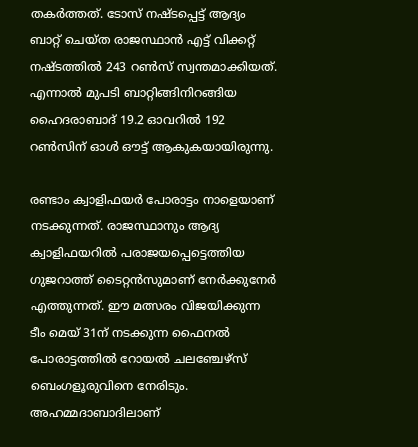തകര്‍ത്തത്. ടോസ് നഷ്ടപ്പെട്ട് ആദ്യം ബാറ്റ് ചെയ്ത രാജസ്ഥാന്‍ എട്ട് വിക്കറ്റ് നഷ്ടത്തില്‍ 243 റണ്‍സ് സ്വന്തമാക്കിയത്. എന്നാല്‍ മുപടി ബാറ്റിങ്ങിനിറങ്ങിയ ഹൈദരാബാദ് 19.2 ഓവറില്‍ 192 റണ്‍സിന് ഓള്‍ ഔട്ട് ആകുകയായിരുന്നു.

രണ്ടാം ക്വാളിഫയര്‍ പോരാട്ടം നാളെയാണ് നടക്കുന്നത്. രാജസ്ഥാനും ആദ്യ ക്വാളിഫയറില്‍ പരാജയപ്പെട്ടെത്തിയ ഗുജറാത്ത് ടൈറ്റന്‍സുമാണ് നേര്‍ക്കുനേര്‍ എത്തുന്നത്. ഈ മത്സരം വിജയിക്കുന്ന ടീം മെയ് 31ന് നടക്കുന്ന ഫൈനല്‍ പോരാട്ടത്തില്‍ റോയല്‍ ചലഞ്ചേഴ്‌സ് ബെംഗളൂരുവിനെ നേരിടും. അഹമ്മദാബാദിലാണ്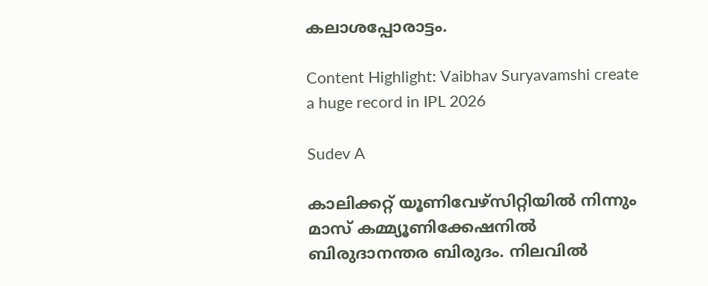കലാശപ്പോരാട്ടം.

Content Highlight: Vaibhav Suryavamshi create a huge record in IPL 2026

Sudev A

കാലിക്കറ്റ് യൂണിവേഴ്‌സിറ്റിയില്‍ നിന്നും മാസ് കമ്മ്യൂണിക്കേഷനില്‍ ബിരുദാനന്തര ബിരുദം. നിലവില്‍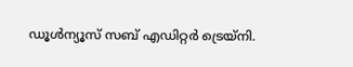ഡൂള്‍ന്യൂസ് സബ് എഡിറ്റര്‍ ട്രെയ്‌നി.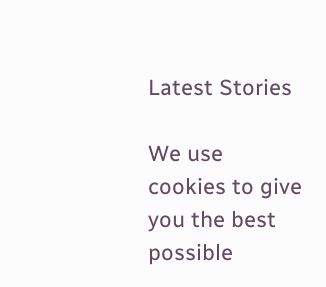Latest Stories

We use cookies to give you the best possible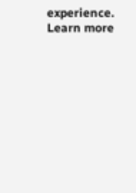experience. Learn more